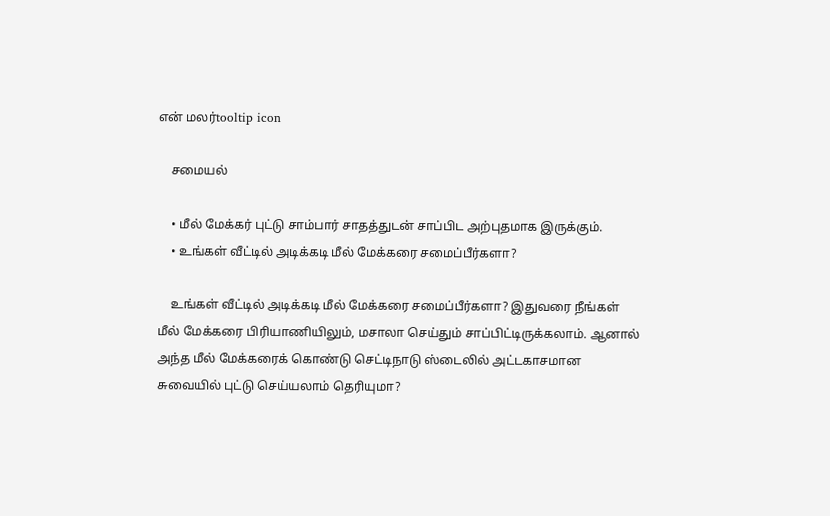என் மலர்tooltip icon

    சமையல்

    • மீல் மேக்கர் புட்டு சாம்பார் சாதத்துடன் சாப்பிட அற்புதமாக இருக்கும்.
    • உங்கள் வீட்டில் அடிக்கடி மீல் மேக்கரை சமைப்பீர்களா?

    உங்கள் வீட்டில் அடிக்கடி மீல் மேக்கரை சமைப்பீர்களா? இதுவரை நீங்கள் மீல் மேக்கரை பிரியாணியிலும், மசாலா செய்தும் சாப்பிட்டிருக்கலாம். ஆனால் அந்த மீல் மேக்கரைக் கொண்டு செட்டிநாடு ஸ்டைலில் அட்டகாசமான சுவையில் புட்டு செய்யலாம் தெரியுமா?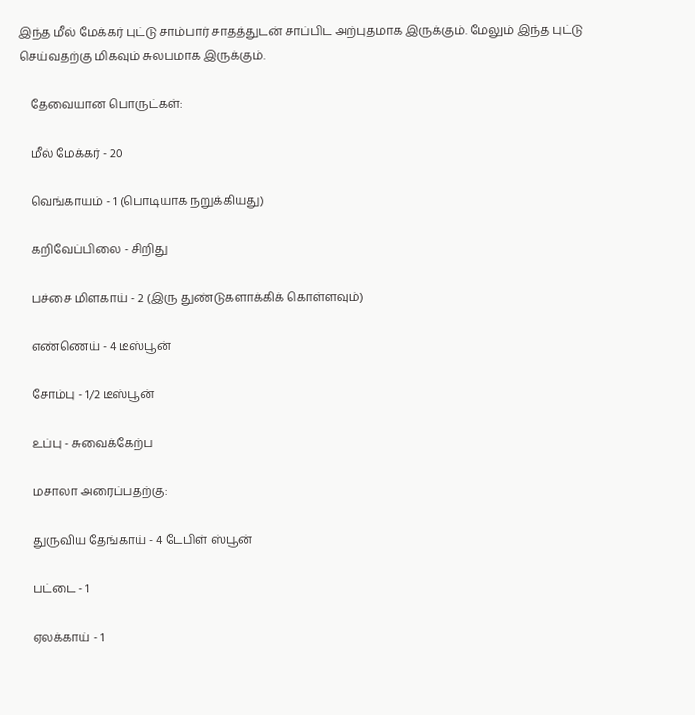இந்த மீல் மேக்கர் புட்டு சாம்பார் சாதத்துடன் சாப்பிட அற்புதமாக இருக்கும். மேலும் இந்த புட்டு செய்வதற்கு மிகவும் சுலபமாக இருக்கும்.

    தேவையான பொருட்கள்:

    மீல் மேக்கர் - 20

    வெங்காயம் - 1 (பொடியாக நறுக்கியது)

    கறிவேப்பிலை - சிறிது

    பச்சை மிளகாய் - 2 (இரு துண்டுகளாக்கிக் கொள்ளவும்)

    எண்ணெய் - 4 டீஸ்பூன்

    சோம்பு - 1/2 டீஸ்பூன்

    உப்பு - சுவைக்கேற்ப

    மசாலா அரைப்பதற்கு:

    துருவிய தேங்காய் - 4 டேபிள் ஸ்பூன்

    பட்டை - 1

    ஏலக்காய் - 1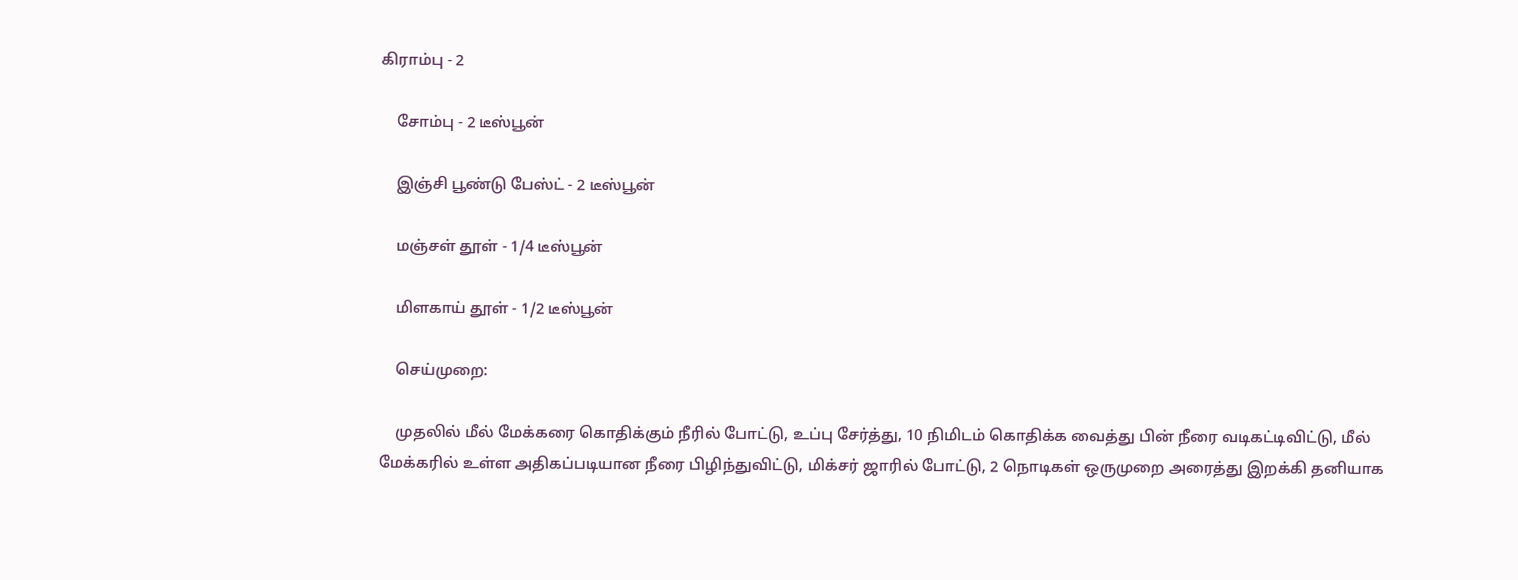கிராம்பு - 2

    சோம்பு - 2 டீஸ்பூன்

    இஞ்சி பூண்டு பேஸ்ட் - 2 டீஸ்பூன்

    மஞ்சள் தூள் - 1/4 டீஸ்பூன்

    மிளகாய் தூள் - 1/2 டீஸ்பூன்

    செய்முறை:

    முதலில் மீல் மேக்கரை கொதிக்கும் நீரில் போட்டு, உப்பு சேர்த்து, 10 நிமிடம் கொதிக்க வைத்து பின் நீரை வடிகட்டிவிட்டு, மீல் மேக்கரில் உள்ள அதிகப்படியான நீரை பிழிந்துவிட்டு, மிக்சர் ஜாரில் போட்டு, 2 நொடிகள் ஒருமுறை அரைத்து இறக்கி தனியாக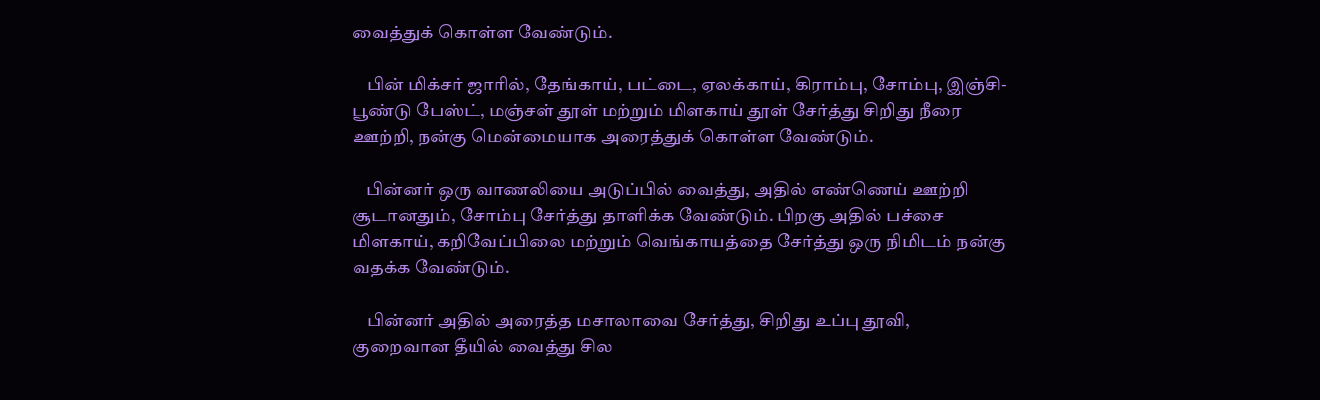வைத்துக் கொள்ள வேண்டும்.

    பின் மிக்சர் ஜாரில், தேங்காய், பட்டை, ஏலக்காய், கிராம்பு, சோம்பு, இஞ்சி-பூண்டு பேஸ்ட், மஞ்சள் தூள் மற்றும் மிளகாய் தூள் சேர்த்து சிறிது நீரை ஊற்றி, நன்கு மென்மையாக அரைத்துக் கொள்ள வேண்டும்.

    பின்னர் ஒரு வாணலியை அடுப்பில் வைத்து, அதில் எண்ணெய் ஊற்றி சூடானதும், சோம்பு சேர்த்து தாளிக்க வேண்டும். பிறகு அதில் பச்சை மிளகாய், கறிவேப்பிலை மற்றும் வெங்காயத்தை சேர்த்து ஒரு நிமிடம் நன்கு வதக்க வேண்டும்.

    பின்னர் அதில் அரைத்த மசாலாவை சேர்த்து, சிறிது உப்பு தூவி, குறைவான தீயில் வைத்து சில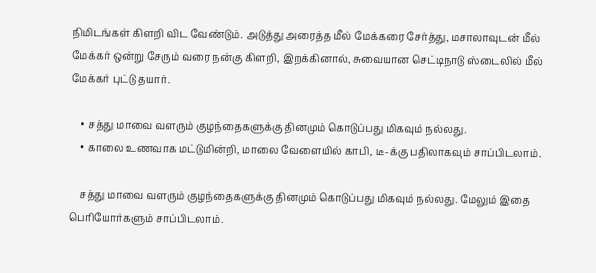நிமிடங்கள் கிளறி விட வேண்டும். அடுத்து அரைத்த மீல் மேக்கரை சேர்த்து, மசாலாவுடன் மீல் மேக்கர் ஒன்று சேரும் வரை நன்கு கிளறி, இறக்கினால், சுவையான செட்டிநாடு ஸ்டைலில் மீல் மேக்கர் புட்டு தயார்.

    • சத்து மாவை வளரும் குழந்தைகளுக்கு தினமும் கொடுப்பது மிகவும் நல்லது.
    • காலை உணவாக மட்டுமின்றி, மாலை வேளையில் காபி, டீ-க்கு பதிலாகவும் சாப்பிடலாம்.

    சத்து மாவை வளரும் குழந்தைகளுக்கு தினமும் கொடுப்பது மிகவும் நல்லது. மேலும் இதை பெரியோர்களும் சாப்பிடலாம்.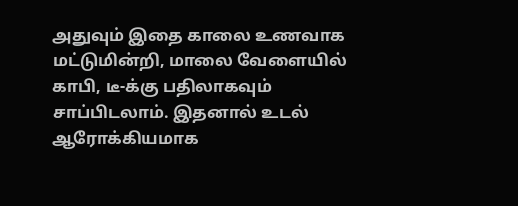அதுவும் இதை காலை உணவாக மட்டுமின்றி, மாலை வேளையில் காபி, டீ-க்கு பதிலாகவும் சாப்பிடலாம். இதனால் உடல் ஆரோக்கியமாக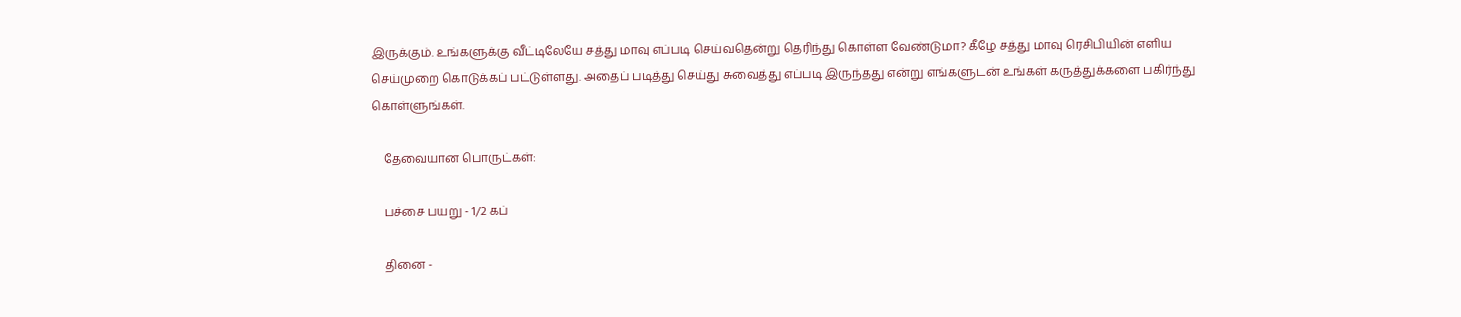இருக்கும். உங்களுக்கு வீட்டிலேயே சத்து மாவு எப்படி செய்வதென்று தெரிந்து கொள்ள வேண்டுமா? கீழே சத்து மாவு ரெசிபியின் எளிய செய்முறை கொடுக்கப் பட்டுள்ளது. அதைப் படித்து செய்து சுவைத்து எப்படி இருந்தது என்று எங்களுடன் உங்கள் கருத்துக்களை பகிர்ந்து கொள்ளுங்கள்.

    தேவையான பொருட்கள்:

    பச்சை பயறு - 1/2 கப்

    தினை -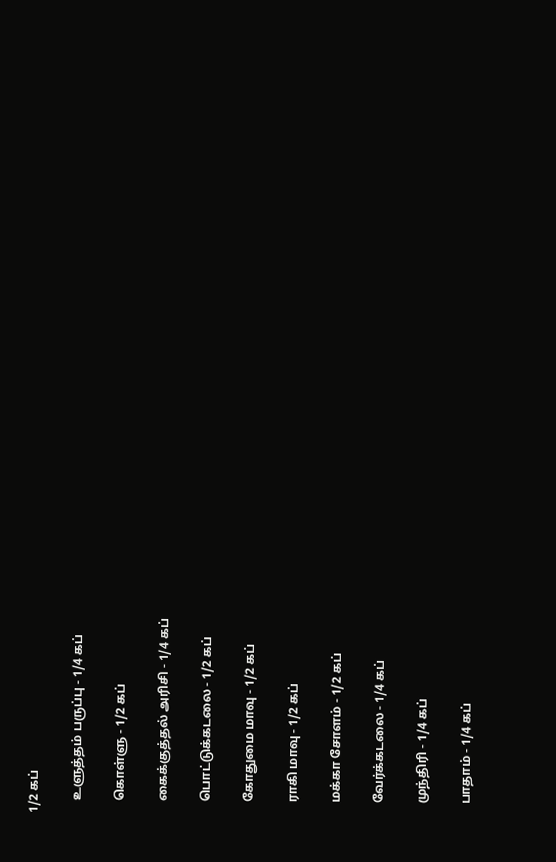1/2 கப்

    உளுத்தம் பருப்பு - 1/4 கப்

    கொள்ளு - 1/2 கப்

    கைக்குத்தல் அரிசி - 1/4 கப்

    பொட்டுக்கடலை - 1/2 கப்

    கோதுமை மாவு - 1/2 கப்

    ராகி மாவு - 1/2 கப்

    மக்கா சோளம் - 1/2 கப்

    வேர்க்கடலை - 1/4 கப்

    முந்திரி - 1/4 கப்

    பாதாம் - 1/4 கப்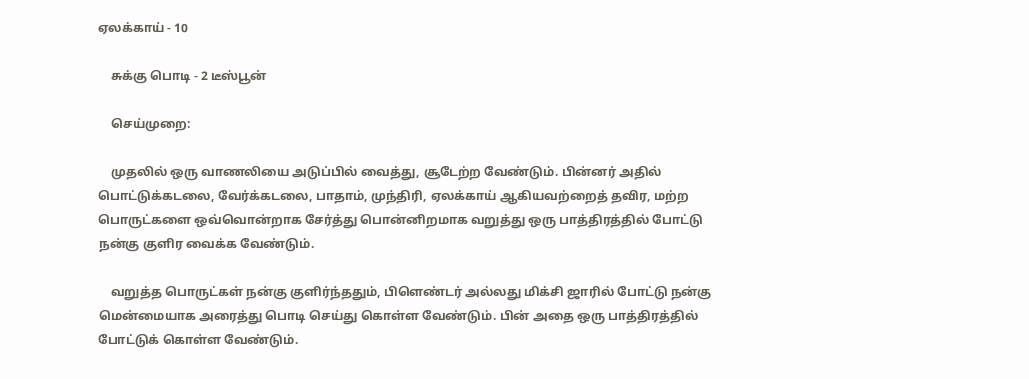ஏலக்காய் - 10

    சுக்கு பொடி - 2 டீஸ்பூன்

    செய்முறை:

    முதலில் ஒரு வாணலியை அடுப்பில் வைத்து, சூடேற்ற வேண்டும். பின்னர் அதில் பொட்டுக்கடலை, வேர்க்கடலை, பாதாம், முந்திரி, ஏலக்காய் ஆகியவற்றைத் தவிர, மற்ற பொருட்களை ஒவ்வொன்றாக சேர்த்து பொன்னிறமாக வறுத்து ஒரு பாத்திரத்தில் போட்டு நன்கு குளிர வைக்க வேண்டும்.

    வறுத்த பொருட்கள் நன்கு குளிர்ந்ததும், பிளெண்டர் அல்லது மிக்சி ஜாரில் போட்டு நன்கு மென்மையாக அரைத்து பொடி செய்து கொள்ள வேண்டும். பின் அதை ஒரு பாத்திரத்தில் போட்டுக் கொள்ள வேண்டும்.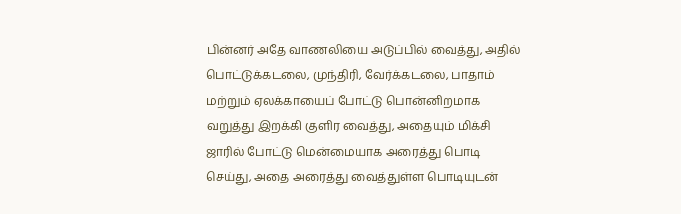பின்னர் அதே வாணலியை அடுப்பில் வைத்து, அதில் பொட்டுக்கடலை, முந்திரி, வேர்க்கடலை, பாதாம் மற்றும் ஏலக்காயைப் போட்டு பொன்னிறமாக வறுத்து இறக்கி குளிர வைத்து, அதையும் மிக்சி ஜாரில் போட்டு மென்மையாக அரைத்து பொடி செய்து, அதை அரைத்து வைத்துள்ள பொடியுடன்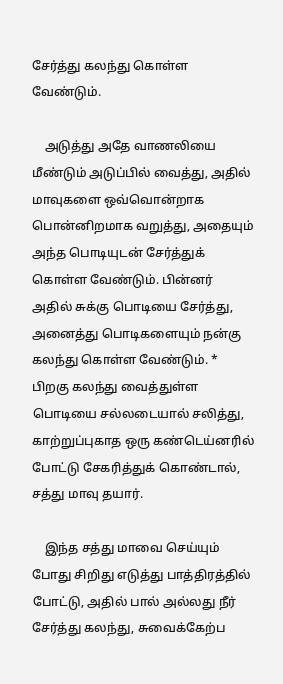சேர்த்து கலந்து கொள்ள வேண்டும்.

    அடுத்து அதே வாணலியை மீண்டும் அடுப்பில் வைத்து, அதில் மாவுகளை ஒவ்வொன்றாக பொன்னிறமாக வறுத்து, அதையும் அந்த பொடியுடன் சேர்த்துக் கொள்ள வேண்டும். பின்னர் அதில் சுக்கு பொடியை சேர்த்து, அனைத்து பொடிகளையும் நன்கு கலந்து கொள்ள வேண்டும். * பிறகு கலந்து வைத்துள்ள பொடியை சல்லடையால் சலித்து, காற்றுப்புகாத ஒரு கண்டெய்னரில் போட்டு சேகரித்துக் கொண்டால், சத்து மாவு தயார்.

    இந்த சத்து மாவை செய்யும் போது சிறிது எடுத்து பாத்திரத்தில் போட்டு, அதில் பால் அல்லது நீர் சேர்த்து கலந்து, சுவைக்கேற்ப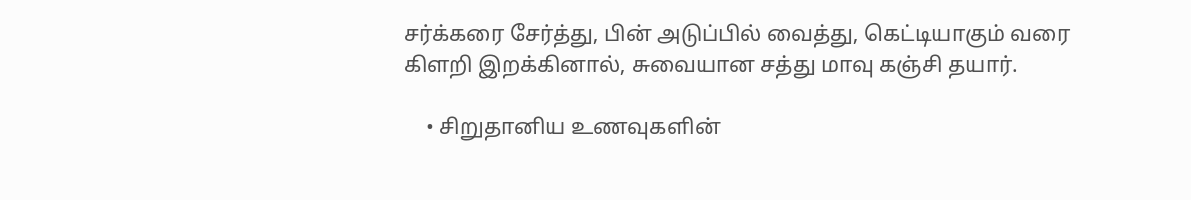சர்க்கரை சேர்த்து, பின் அடுப்பில் வைத்து, கெட்டியாகும் வரை கிளறி இறக்கினால், சுவையான சத்து மாவு கஞ்சி தயார்.

    • சிறுதானிய உணவுகளின்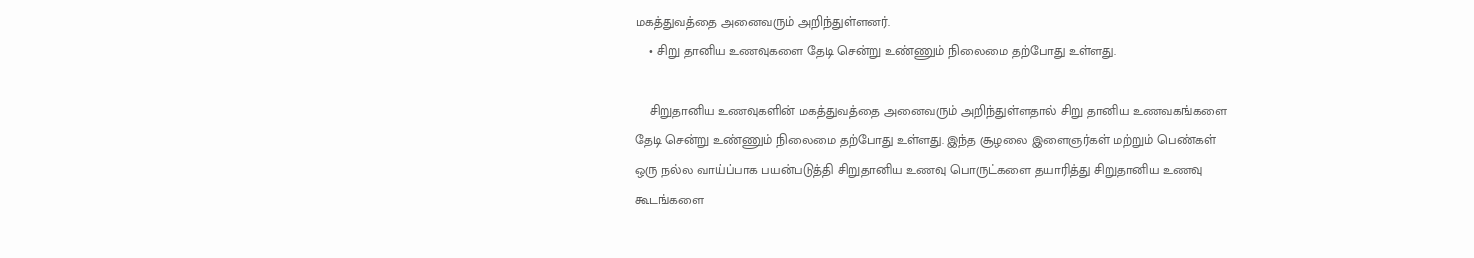மகத்துவத்தை அனைவரும் அறிந்துள்ளனர்.
    • சிறு தானிய உணவுகளை தேடி சென்று உண்ணும் நிலைமை தற்போது உள்ளது.

    சிறுதானிய உணவுகளின் மகத்துவத்தை அனைவரும் அறிந்துள்ளதால் சிறு தானிய உணவகங்களை தேடி சென்று உண்ணும் நிலைமை தற்போது உள்ளது. இந்த சூழலை இளைஞர்கள் மற்றும் பெண்கள் ஒரு நல்ல வாய்ப்பாக பயன்படுத்தி சிறுதானிய உணவு பொருட்களை தயாரித்து சிறுதானிய உணவு கூடங்களை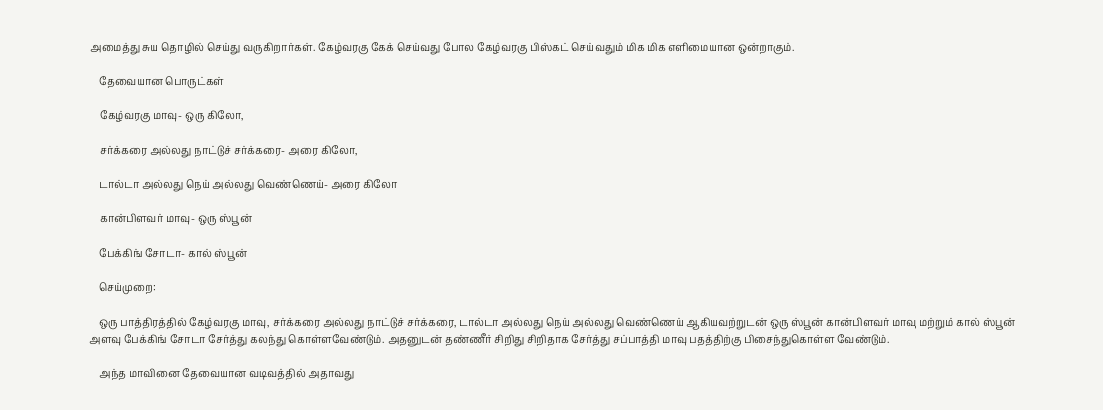அமைத்து சுய தொழில் செய்து வருகிறார்கள். கேழ்வரகு கேக் செய்வது போல கேழ்வரகு பிஸ்கட் செய்வதும் மிக மிக எளிமையான ஒன்றாகும்.

    தேவையான பொருட்கள்

    கேழ்வரகு மாவு- ஒரு கிலோ,

    சர்க்கரை அல்லது நாட்டுச் சர்க்கரை- அரை கிலோ,

    டால்டா அல்லது நெய் அல்லது வெண்ணெய்- அரை கிலோ

    கான்பிளவர் மாவு- ஒரு ஸ்பூன்

    பேக்கிங் சோடா- கால் ஸ்பூன்

    செய்முறை:

    ஒரு பாத்திரத்தில் கேழ்வரகு மாவு, சர்க்கரை அல்லது நாட்டுச் சர்க்கரை, டால்டா அல்லது நெய் அல்லது வெண்ணெய் ஆகியவற்றுடன் ஒரு ஸ்பூன் கான்பிளவர் மாவு மற்றும் கால் ஸ்பூன் அளவு பேக்கிங் சோடா சேர்த்து கலந்து கொள்ளவேண்டும். அதனுடன் தண்ணீர் சிறிது சிறிதாக சேர்த்து சப்பாத்தி மாவு பதத்திற்கு பிசைந்துகொள்ள வேண்டும்.

    அந்த மாவினை தேவையான வடிவத்தில் அதாவது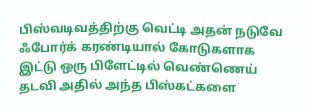பிஸ்வடிவத்திற்கு வெட்டி அதன் நடுவே ஃபோர்க் கரண்டியால் கோடுகளாக இட்டு ஒரு பிளேட்டில் வெண்ணெய் தடவி அதில் அந்த பிஸ்கட்களை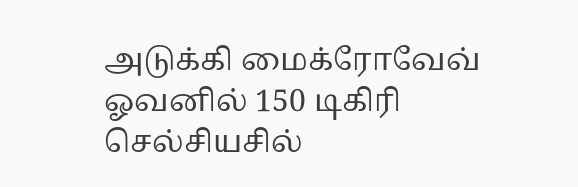அடுக்கி மைக்ரோவேவ் ஓவனில் 150 டிகிரி செல்சியசில்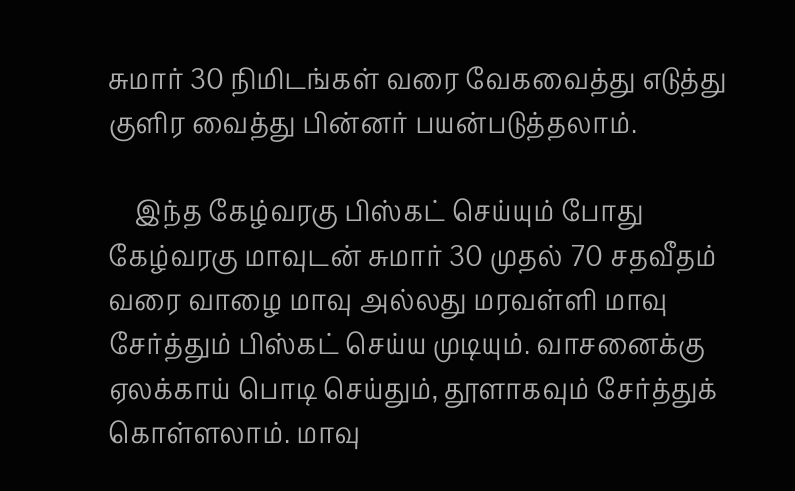சுமார் 30 நிமிடங்கள் வரை வேகவைத்து எடுத்து குளிர வைத்து பின்னர் பயன்படுத்தலாம்.

    இந்த கேழ்வரகு பிஸ்கட் செய்யும் போது கேழ்வரகு மாவுடன் சுமார் 30 முதல் 70 சதவீதம் வரை வாழை மாவு அல்லது மரவள்ளி மாவு சேர்த்தும் பிஸ்கட் செய்ய முடியும். வாசனைக்கு ஏலக்காய் பொடி செய்தும், தூளாகவும் சேர்த்துக் கொள்ளலாம். மாவு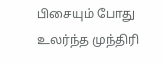பிசையும் போது உலர்ந்த முந்திரி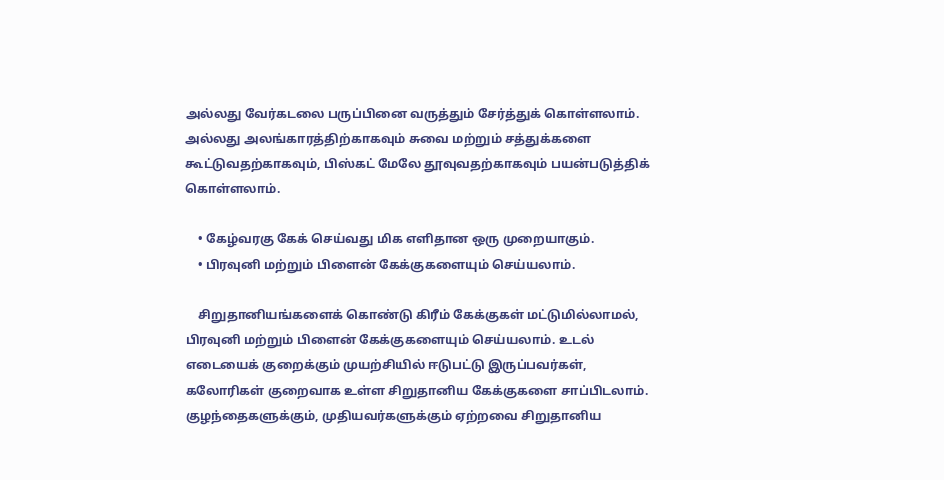அல்லது வேர்கடலை பருப்பினை வருத்தும் சேர்த்துக் கொள்ளலாம். அல்லது அலங்காரத்திற்காகவும் சுவை மற்றும் சத்துக்களை கூட்டுவதற்காகவும், பிஸ்கட் மேலே தூவுவதற்காகவும் பயன்படுத்திக் கொள்ளலாம்.

    • கேழ்வரகு கேக் செய்வது மிக எளிதான ஒரு முறையாகும்.
    • பிரவுனி மற்றும் பிளைன் கேக்குகளையும் செய்யலாம்.

    சிறுதானியங்களைக் கொண்டு கிரீம் கேக்குகள் மட்டுமில்லாமல், பிரவுனி மற்றும் பிளைன் கேக்குகளையும் செய்யலாம். உடல் எடையைக் குறைக்கும் முயற்சியில் ஈடுபட்டு இருப்பவர்கள், கலோரிகள் குறைவாக உள்ள சிறுதானிய கேக்குகளை சாப்பிடலாம். குழந்தைகளுக்கும், முதியவர்களுக்கும் ஏற்றவை சிறுதானிய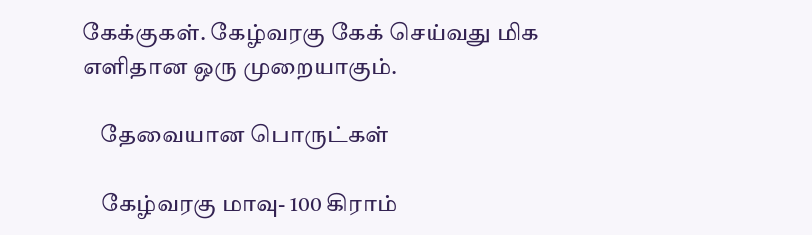கேக்குகள். கேழ்வரகு கேக் செய்வது மிக எளிதான ஒரு முறையாகும்.

    தேவையான பொருட்கள்

    கேழ்வரகு மாவு- 100 கிராம்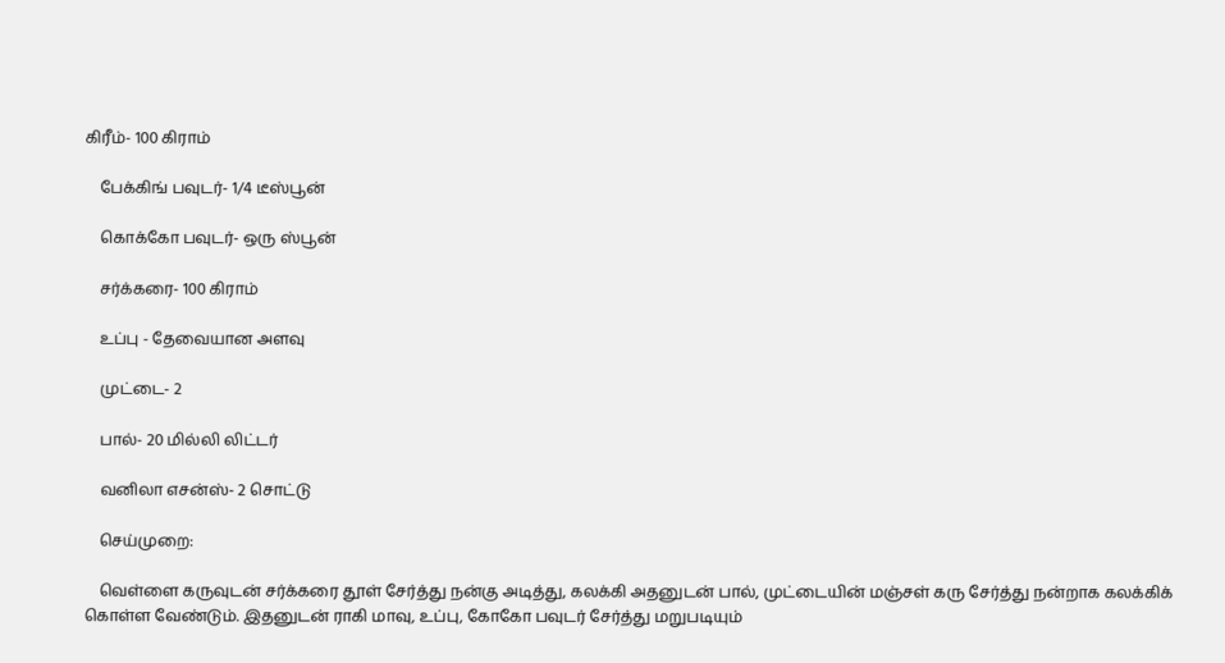கிரீம்- 100 கிராம்

    பேக்கிங் பவுடர்- 1/4 டீஸ்பூன்

    கொக்கோ பவுடர்- ஒரு ஸ்பூன்

    சர்க்கரை- 100 கிராம்

    உப்பு - தேவையான அளவு

    முட்டை- 2

    பால்- 20 மில்லி லிட்டர்

    வனிலா எசன்ஸ்- 2 சொட்டு

    செய்முறை:

    வெள்ளை கருவுடன் சர்க்கரை தூள் சேர்த்து நன்கு அடித்து, கலக்கி அதனுடன் பால், முட்டையின் மஞ்சள் கரு சேர்த்து நன்றாக கலக்கிக் கொள்ள வேண்டும். இதனுடன் ராகி மாவு, உப்பு, கோகோ பவுடர் சேர்த்து மறுபடியும்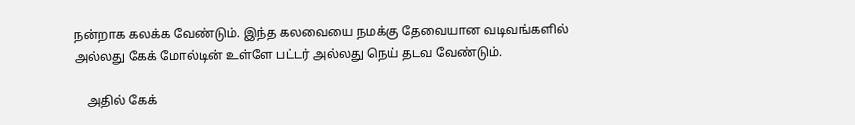நன்றாக கலக்க வேண்டும். இந்த கலவையை நமக்கு தேவையான வடிவங்களில் அல்லது கேக் மோல்டின் உள்ளே பட்டர் அல்லது நெய் தடவ வேண்டும்.

    அதில் கேக்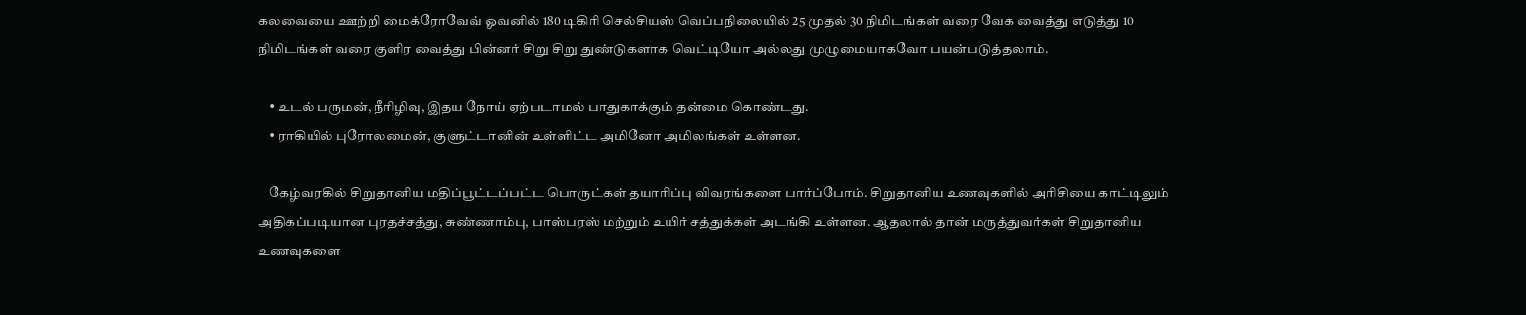கலவையை ஊற்றி மைக்ரோவேவ் ஓவனில் 180 டிகிரி செல்சியஸ் வெப்பநிலையில் 25 முதல் 30 நிமிடங்கள் வரை வேக வைத்து எடுத்து 10 நிமிடங்கள் வரை குளிர வைத்து பின்னர் சிறு சிறு துண்டுகளாக வெட்டியோ அல்லது முழுமையாகவோ பயன்படுத்தலாம்.

    • உடல் பருமன், நீரிழிவு, இதய நோய் ஏற்படாமல் பாதுகாக்கும் தன்மை கொண்டது.
    • ராகியில் புரோலமைன், குளுட்டானின் உள்ளிட்ட அமினோ அமிலங்கள் உள்ளன.

    கேழ்வரகில் சிறுதானிய மதிப்பூட்டப்பட்ட பொருட்கள் தயாரிப்பு விவரங்களை பார்ப்போம். சிறுதானிய உணவுகளில் அரிசியை காட்டிலும் அதிகப்படியான புரதச்சத்து, சுண்ணாம்பு, பாஸ்பரஸ் மற்றும் உயிர் சத்துக்கள் அடங்கி உள்ளன. ஆதலால் தான் மருத்துவர்கள் சிறுதானிய உணவுகளை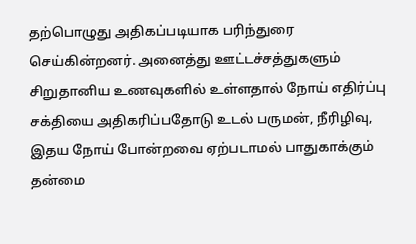தற்பொழுது அதிகப்படியாக பரிந்துரை செய்கின்றனர். அனைத்து ஊட்டச்சத்துகளும் சிறுதானிய உணவுகளில் உள்ளதால் நோய் எதிர்ப்பு சக்தியை அதிகரிப்பதோடு உடல் பருமன், நீரிழிவு, இதய நோய் போன்றவை ஏற்படாமல் பாதுகாக்கும் தன்மை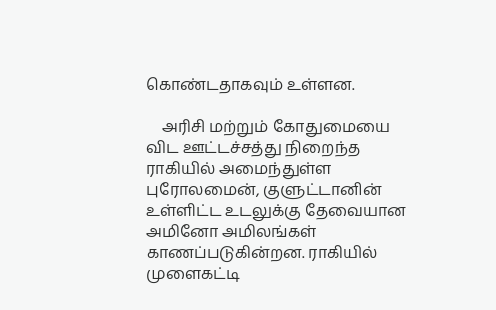கொண்டதாகவும் உள்ளன.

    அரிசி மற்றும் கோதுமையை விட ஊட்டச்சத்து நிறைந்த ராகியில் அமைந்துள்ள புரோலமைன், குளுட்டானின் உள்ளிட்ட உடலுக்கு தேவையான அமினோ அமிலங்கள் காணப்படுகின்றன. ராகியில் முளைகட்டி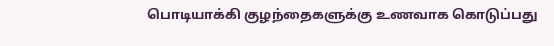பொடியாக்கி குழந்தைகளுக்கு உணவாக கொடுப்பது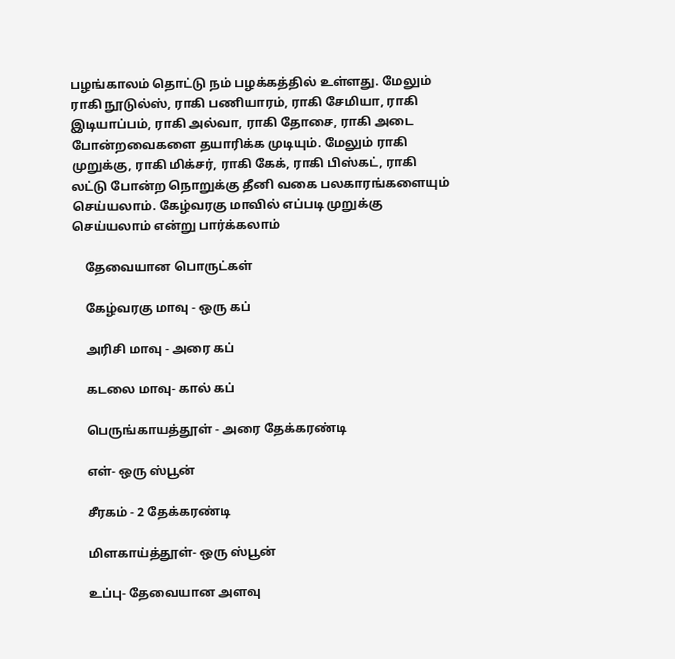பழங்காலம் தொட்டு நம் பழக்கத்தில் உள்ளது. மேலும் ராகி நூடுல்ஸ், ராகி பணியாரம், ராகி சேமியா, ராகி இடியாப்பம், ராகி அல்வா, ராகி தோசை, ராகி அடை போன்றவைகளை தயாரிக்க முடியும். மேலும் ராகி முறுக்கு, ராகி மிக்சர், ராகி கேக், ராகி பிஸ்கட், ராகி லட்டு போன்ற நொறுக்கு தீனி வகை பலகாரங்களையும் செய்யலாம். கேழ்வரகு மாவில் எப்படி முறுக்கு செய்யலாம் என்று பார்க்கலாம்

    தேவையான பொருட்கள்

    கேழ்வரகு மாவு - ஒரு கப்

    அரிசி மாவு - அரை கப்

    கடலை மாவு- கால் கப்

    பெருங்காயத்தூள் - அரை தேக்கரண்டி

    எள்- ஒரு ஸ்பூன்

    சீரகம் - 2 தேக்கரண்டி

    மிளகாய்த்தூள்- ஒரு ஸ்பூன்

    உப்பு- தேவையான அளவு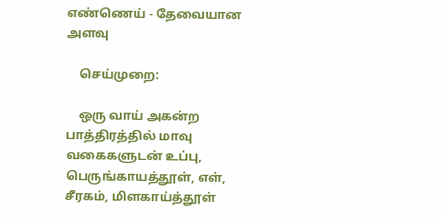எண்ணெய் - தேவையான அளவு

    செய்முறை:

    ஒரு வாய் அகன்ற பாத்திரத்தில் மாவு வகைகளுடன் உப்பு, பெருங்காயத்தூள், எள், சீரகம், மிளகாய்த்தூள்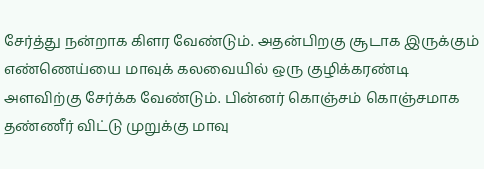சேர்த்து நன்றாக கிளர வேண்டும். அதன்பிறகு சூடாக இருக்கும் எண்ணெய்யை மாவுக் கலவையில் ஒரு குழிக்கரண்டி அளவிற்கு சேர்க்க வேண்டும். பின்னர் கொஞ்சம் கொஞ்சமாக தண்ணீர் விட்டு முறுக்கு மாவு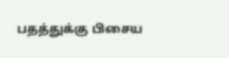பதத்துக்கு பிசைய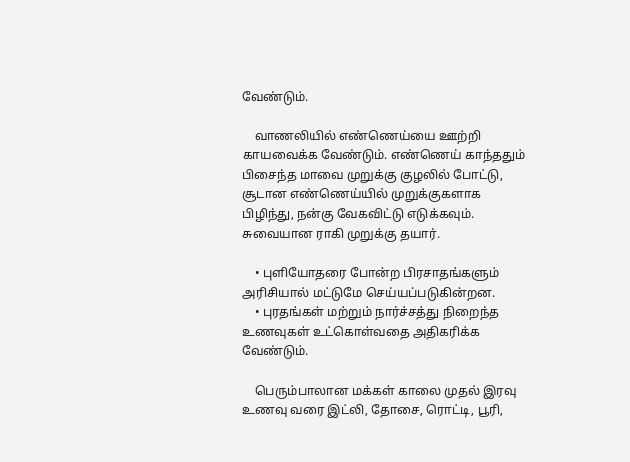வேண்டும்.

    வாணலியில் எண்ணெய்யை ஊற்றி காயவைக்க வேண்டும். எண்ணெய் காந்ததும் பிசைந்த மாவை முறுக்கு குழலில் போட்டு, சூடான எண்ணெய்யில் முறுக்குகளாக பிழிந்து, நன்கு வேகவிட்டு எடுக்கவும். சுவையான ராகி முறுக்கு தயார்.

    • புளியோதரை போன்ற பிரசாதங்களும் அரிசியால் மட்டுமே செய்யப்படுகின்றன.
    • புரதங்கள் மற்றும் நார்ச்சத்து நிறைந்த உணவுகள் உட்கொள்வதை அதிகரிக்க வேண்டும்.

    பெரும்பாலான மக்கள் காலை முதல் இரவு உணவு வரை இட்லி, தோசை, ரொட்டி, பூரி,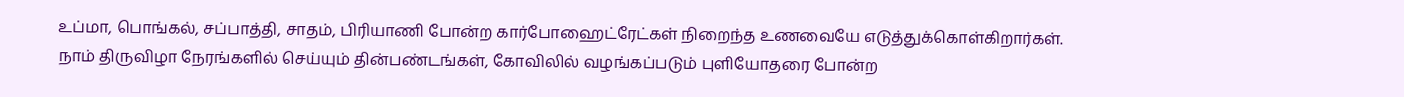உப்மா, பொங்கல், சப்பாத்தி, சாதம், பிரியாணி போன்ற கார்போஹைட்ரேட்கள் நிறைந்த உணவையே எடுத்துக்கொள்கிறார்கள். நாம் திருவிழா நேரங்களில் செய்யும் தின்பண்டங்கள், கோவிலில் வழங்கப்படும் புளியோதரை போன்ற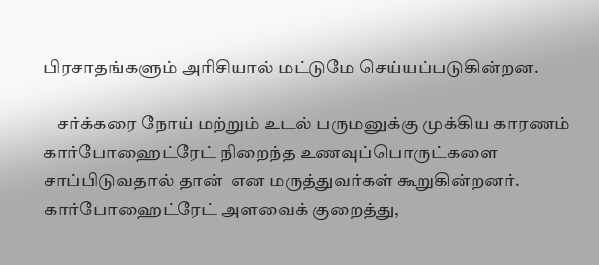பிரசாதங்களும் அரிசியால் மட்டுமே செய்யப்படுகின்றன.

    சர்க்கரை நோய் மற்றும் உடல் பருமனுக்கு முக்கிய காரணம் கார்போஹைட்ரேட் நிறைந்த உணவுப்பொருட்களை சாப்பிடுவதால் தான்  என மருத்துவர்கள் கூறுகின்றனர். கார்போஹைட்ரேட் அளவைக் குறைத்து,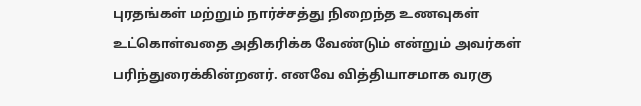புரதங்கள் மற்றும் நார்ச்சத்து நிறைந்த உணவுகள் உட்கொள்வதை அதிகரிக்க வேண்டும் என்றும் அவர்கள் பரிந்துரைக்கின்றனர். எனவே வித்தியாசமாக வரகு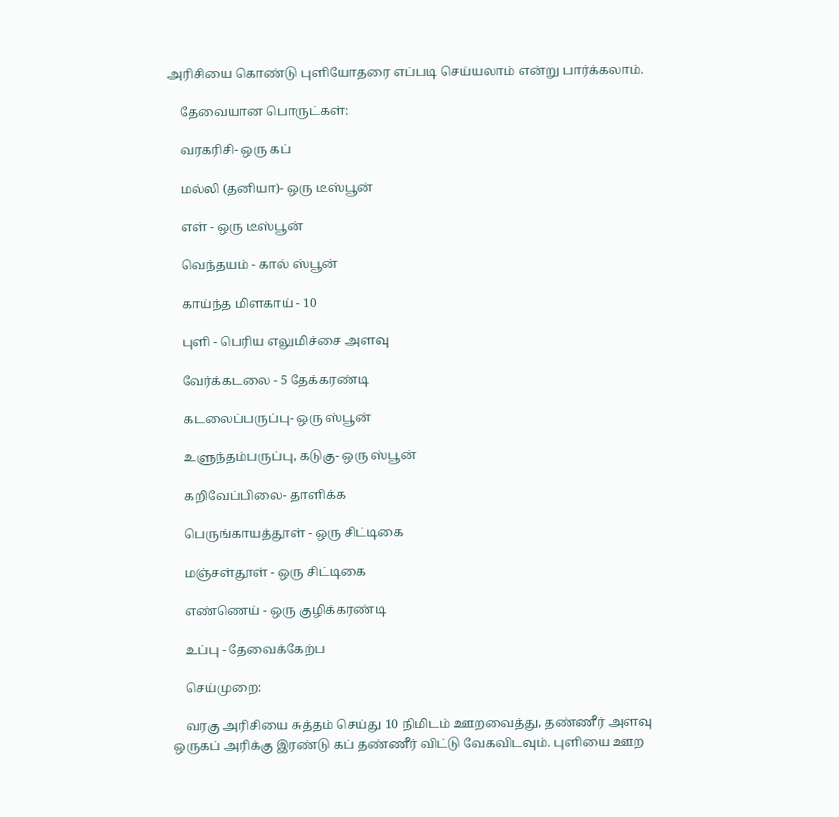அரிசியை கொண்டு புளியோதரை எப்படி செய்யலாம் என்று பார்க்கலாம்.

    தேவையான பொருட்கள்:

    வரகரிசி- ஒரு கப்

    மல்லி (தனியா)- ஒரு டீஸ்பூன்

    எள் - ஒரு டீஸ்பூன்

    வெந்தயம் - கால் ஸ்பூன்

    காய்ந்த மிளகாய் - 10

    புளி - பெரிய எலுமிச்சை அளவு

    வேர்க்கடலை - 5 தேக்கரண்டி

    கடலைப்பருப்பு- ஒரு ஸ்பூன்

    உளுந்தம்பருப்பு, கடுகு- ஒரு ஸ்பூன்

    கறிவேப்பிலை- தாளிக்க

    பெருங்காயத்தூள் - ஒரு சிட்டிகை

    மஞ்சள்தூள் - ஒரு சிட்டிகை

    எண்ணெய் - ஒரு குழிக்கரண்டி

    உப்பு - தேவைக்கேற்ப

    செய்முறை:

    வரகு அரிசியை சுத்தம் செய்து 10 நிமிடம் ஊறவைத்து, தண்ணீர் அளவு ஒருகப் அரிக்கு இரண்டு கப் தண்ணீர் விட்டு வேகவிடவும். புளியை ஊற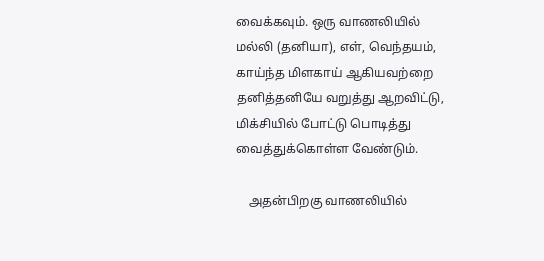வைக்கவும். ஒரு வாணலியில் மல்லி (தனியா), எள், வெந்தயம், காய்ந்த மிளகாய் ஆகியவற்றை தனித்தனியே வறுத்து ஆறவிட்டு, மிக்சியில் போட்டு பொடித்து வைத்துக்கொள்ள வேண்டும்.

    அதன்பிறகு வாணலியில்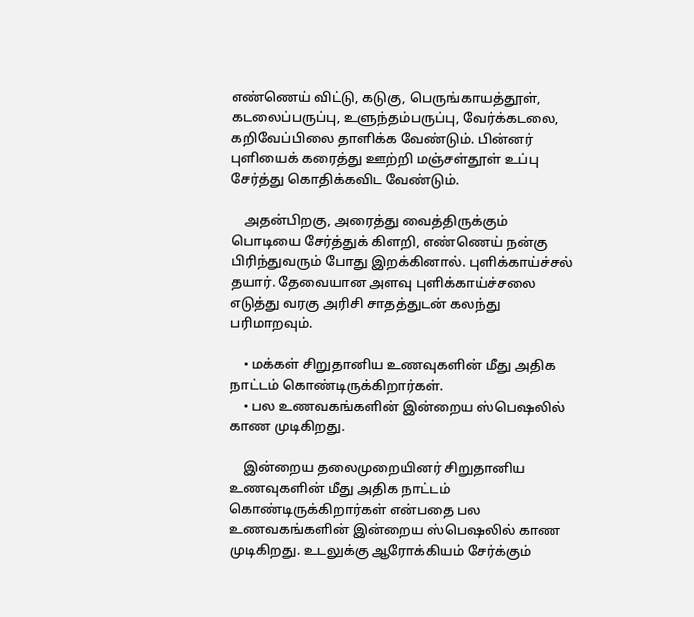எண்ணெய் விட்டு, கடுகு, பெருங்காயத்தூள், கடலைப்பருப்பு, உளுந்தம்பருப்பு, வேர்க்கடலை, கறிவேப்பிலை தாளிக்க வேண்டும். பின்னர் புளியைக் கரைத்து ஊற்றி மஞ்சள்தூள் உப்பு சேர்த்து கொதிக்கவிட வேண்டும்.

    அதன்பிறகு, அரைத்து வைத்திருக்கும் பொடியை சேர்த்துக் கிளறி, எண்ணெய் நன்கு பிரிந்துவரும் போது இறக்கினால். புளிக்காய்ச்சல் தயார். தேவையான அளவு புளிக்காய்ச்சலை எடுத்து வரகு அரிசி சாதத்துடன் கலந்து பரிமாறவும்.

    • மக்கள் சிறுதானிய உணவுகளின் மீது அதிக நாட்டம் கொண்டிருக்கிறார்கள்.
    • பல உணவகங்களின் இன்றைய ஸ்பெஷலில் காண முடிகிறது.

    இன்றைய தலைமுறையினர் சிறுதானிய உணவுகளின் மீது அதிக நாட்டம் கொண்டிருக்கிறார்கள் என்பதை பல உணவகங்களின் இன்றைய ஸ்பெஷலில் காண முடிகிறது. உடலுக்கு ஆரோக்கியம் சேர்க்கும்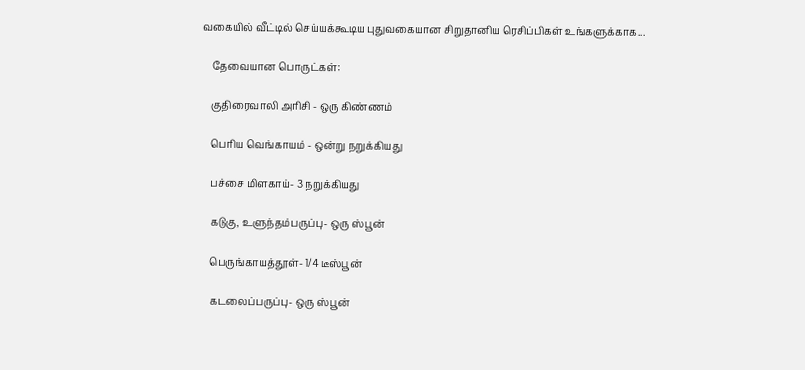வகையில் வீட்டில் செய்யக்கூடிய புதுவகையான சிறுதானிய ரெசிப்பிகள் உங்களுக்காக...

    தேவையான பொருட்கள்:

    குதிரைவாலி அரிசி - ஒரு கிண்ணம்

    பெரிய வெங்காயம் - ஒன்று நறுக்கியது

    பச்சை மிளகாய்- 3 நறுக்கியது

    கடுகு, உளுந்தம்பருப்பு- ஒரு ஸ்பூன்

    பெருங்காயத்தூள்- 1/4 டீஸ்பூன்

    கடலைப்பருப்பு- ஒரு ஸ்பூன்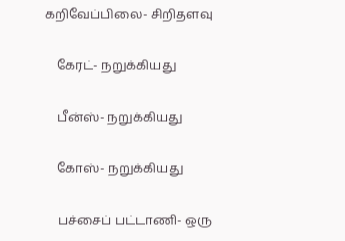கறிவேப்பிலை- சிறிதளவு

    கேரட்- நறுக்கியது

    பீன்ஸ்- நறுக்கியது

    கோஸ்- நறுக்கியது

    பச்சைப் பட்டாணி- ஒரு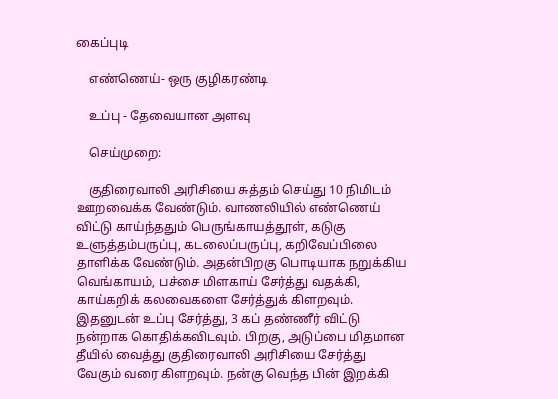கைப்புடி

    எண்ணெய்- ஒரு குழிகரண்டி

    உப்பு - தேவையான அளவு

    செய்முறை:

    குதிரைவாலி அரிசியை சுத்தம் செய்து 10 நிமிடம் ஊறவைக்க வேண்டும். வாணலியில் எண்ணெய் விட்டு காய்ந்ததும் பெருங்காயத்தூள், கடுகு உளுத்தம்பருப்பு, கடலைப்பருப்பு, கறிவேப்பிலை தாளிக்க வேண்டும். அதன்பிறகு பொடியாக நறுக்கிய வெங்காயம், பச்சை மிளகாய் சேர்த்து வதக்கி, காய்கறிக் கலவைகளை சேர்த்துக் கிளறவும். இதனுடன் உப்பு சேர்த்து, 3 கப் தண்ணீர் விட்டு நன்றாக கொதிக்கவிடவும். பிறகு, அடுப்பை மிதமான தீயில் வைத்து குதிரைவாலி அரிசியை சேர்த்து வேகும் வரை கிளறவும். நன்கு வெந்த பின் இறக்கி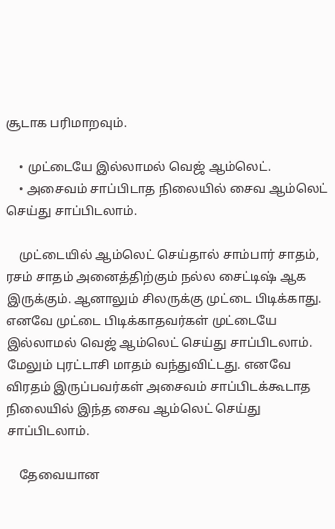சூடாக பரிமாறவும்.

    • முட்டையே இல்லாமல் வெஜ் ஆம்லெட்.
    • அசைவம் சாப்பிடாத நிலையில் சைவ ஆம்லெட் செய்து சாப்பிடலாம்.

    முட்டையில் ஆம்லெட் செய்தால் சாம்பார் சாதம், ரசம் சாதம் அனைத்திற்கும் நல்ல சைட்டிஷ் ஆக இருக்கும். ஆனாலும் சிலருக்கு முட்டை பிடிக்காது. எனவே முட்டை பிடிக்காதவர்கள் முட்டையே இல்லாமல் வெஜ் ஆம்லெட் செய்து சாப்பிடலாம். மேலும் புரட்டாசி மாதம் வந்துவிட்டது. எனவே விரதம் இருப்பவர்கள் அசைவம் சாப்பிடக்கூடாத நிலையில் இந்த சைவ ஆம்லெட் செய்து சாப்பிடலாம்.

    தேவையான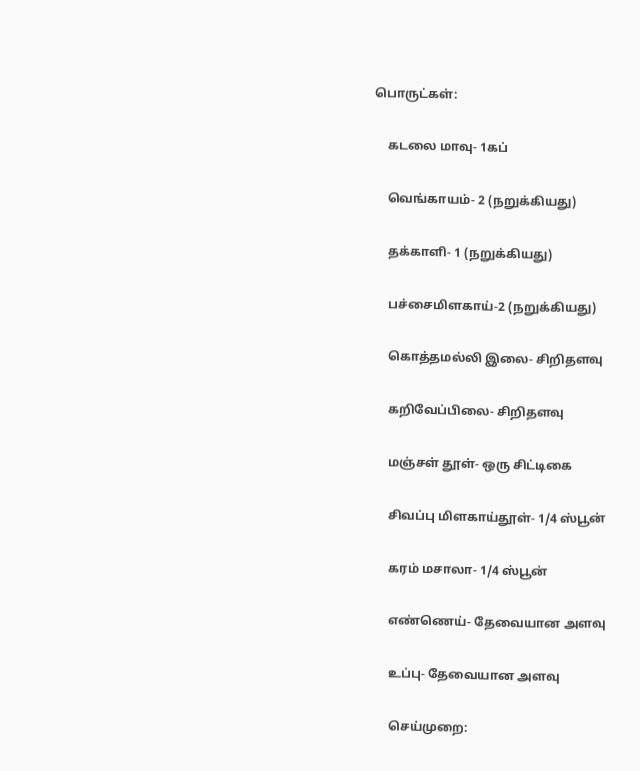பொருட்கள்:

    கடலை மாவு- 1கப்

    வெங்காயம்- 2 (நறுக்கியது)

    தக்காளி- 1 (நறுக்கியது)

    பச்சைமிளகாய்-2 (நறுக்கியது)

    கொத்தமல்லி இலை- சிறிதளவு

    கறிவேப்பிலை- சிறிதளவு

    மஞ்சள் தூள்- ஒரு சிட்டிகை

    சிவப்பு மிளகாய்தூள்- 1/4 ஸ்பூன்

    கரம் மசாலா- 1/4 ஸ்பூன்

    எண்ணெய்- தேவையான அளவு

    உப்பு- தேவையான அளவு

    செய்முறை: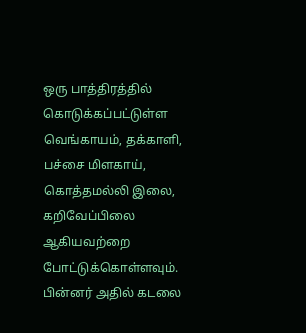ஒரு பாத்திரத்தில் கொடுக்கப்பட்டுள்ள வெங்காயம், தக்காளி, பச்சை மிளகாய், கொத்தமல்லி இலை, கறிவேப்பிலை ஆகியவற்றை போட்டுக்கொள்ளவும். பின்னர் அதில் கடலை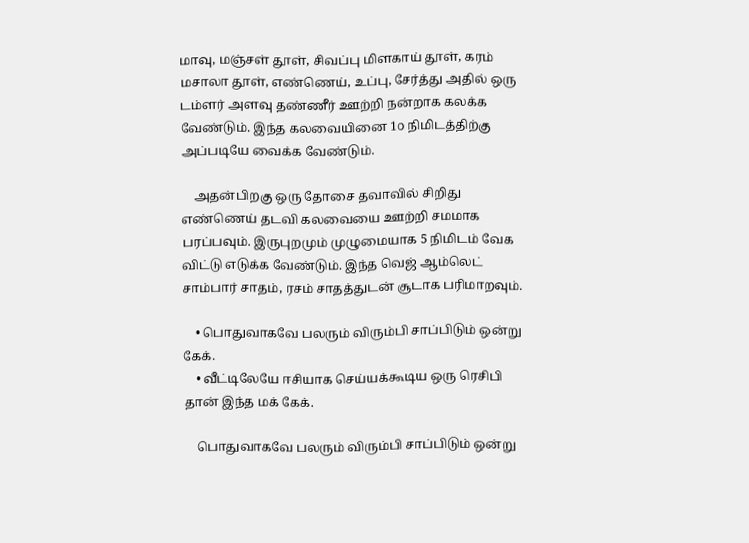மாவு, மஞ்சள் தூள், சிவப்பு மிளகாய் தூள், கரம் மசாலா தூள், எண்ணெய், உப்பு, சேர்த்து அதில் ஒரு டம்ளர் அளவு தண்ணீர் ஊற்றி நன்றாக கலக்க வேண்டும். இந்த கலவையினை 1௦ நிமிடத்திற்கு அப்படியே வைக்க வேண்டும்.

    அதன்பிறகு ஒரு தோசை தவாவில் சிறிது எண்ணெய் தடவி கலவையை ஊற்றி சமமாக பரப்பவும். இருபுறமும் முழுமையாக 5 நிமிடம் வேக விட்டு எடுக்க வேண்டும். இந்த வெஜ் ஆம்லெட் சாம்பார் சாதம், ரசம் சாதத்துடன் சூடாக பரிமாறவும்.

    • பொதுவாகவே பலரும் விரும்பி சாப்பிடும் ஒன்று கேக்.
    • வீட்டிலேயே ஈசியாக செய்யக்கூடிய ஒரு ரெசிபி தான் இந்த மக் கேக்.

    பொதுவாகவே பலரும் விரும்பி சாப்பிடும் ஒன்று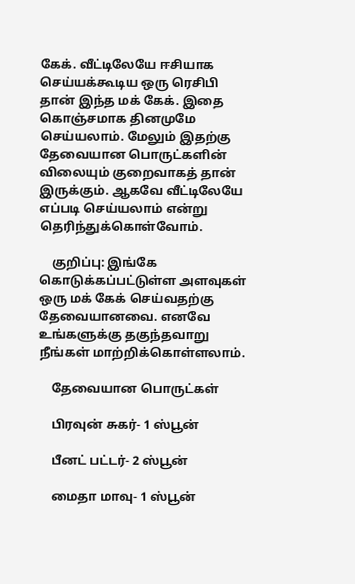கேக். வீட்டிலேயே ஈசியாக செய்யக்கூடிய ஒரு ரெசிபி தான் இந்த மக் கேக். இதை கொஞ்சமாக தினமுமே செய்யலாம். மேலும் இதற்கு தேவையான பொருட்களின் விலையும் குறைவாகத் தான் இருக்கும். ஆகவே வீட்டிலேயே எப்படி செய்யலாம் என்று தெரிந்துக்கொள்வோம்.

    குறிப்பு: இங்கே கொடுக்கப்பட்டுள்ள அளவுகள் ஒரு மக் கேக் செய்வதற்கு தேவையானவை. எனவே உங்களுக்கு தகுந்தவாறு நீங்கள் மாற்றிக்கொள்ளலாம்.

    தேவையான பொருட்கள்

    பிரவுன் சுகர்- 1 ஸ்பூன்

    பீனட் பட்டர்- 2 ஸ்பூன்

    மைதா மாவு- 1 ஸ்பூன்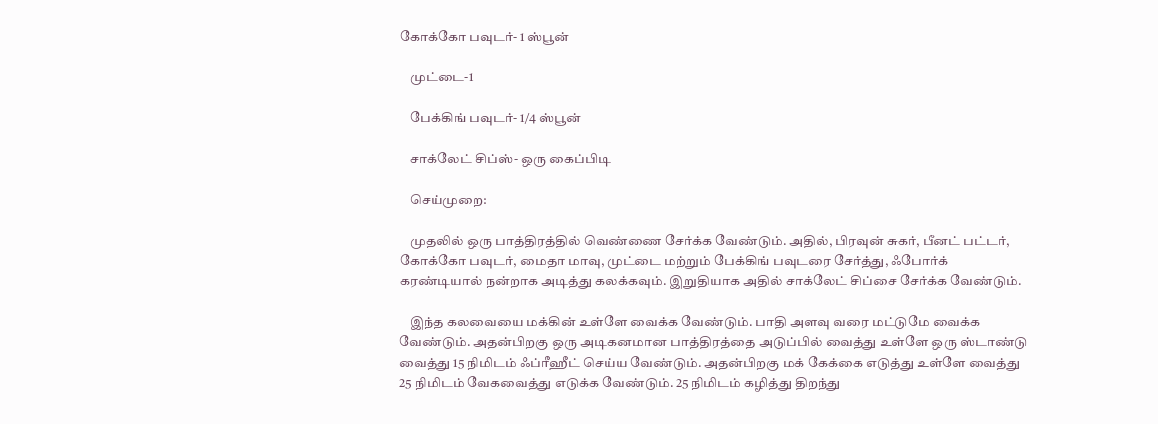கோக்கோ பவுடர்- 1 ஸ்பூன்

    முட்டை-1

    பேக்கிங் பவுடர்- 1/4 ஸ்பூன்

    சாக்லேட் சிப்ஸ்- ஒரு கைப்பிடி

    செய்முறை:

    முதலில் ஒரு பாத்திரத்தில் வெண்ணை சேர்க்க வேண்டும். அதில், பிரவுன் சுகர், பீனட் பட்டர், கோக்கோ பவுடர், மைதா மாவு, முட்டை மற்றும் பேக்கிங் பவுடரை சேர்த்து, ஃபோர்க் கரண்டியால் நன்றாக அடித்து கலக்கவும். இறுதியாக அதில் சாக்லேட் சிப்சை சேர்க்க வேண்டும்.

    இந்த கலவையை மக்கின் உள்ளே வைக்க வேண்டும். பாதி அளவு வரை மட்டுமே வைக்க வேண்டும். அதன்பிறகு ஒரு அடிகனமான பாத்திரத்தை அடுப்பில் வைத்து உள்ளே ஒரு ஸ்டாண்டு வைத்து 15 நிமிடம் ஃப்ரீஹீட் செய்ய வேண்டும். அதன்பிறகு மக் கேக்கை எடுத்து உள்ளே வைத்து 25 நிமிடம் வேகவைத்து எடுக்க வேண்டும். 25 நிமிடம் கழித்து திறந்து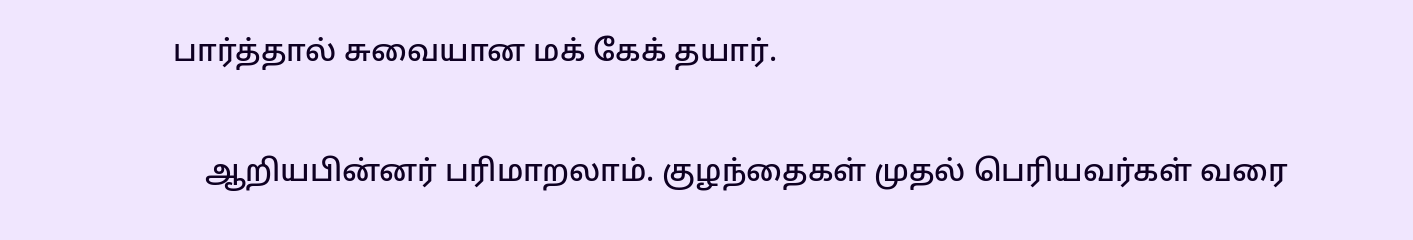பார்த்தால் சுவையான மக் கேக் தயார்.

    ஆறியபின்னர் பரிமாறலாம். குழந்தைகள் முதல் பெரியவர்கள் வரை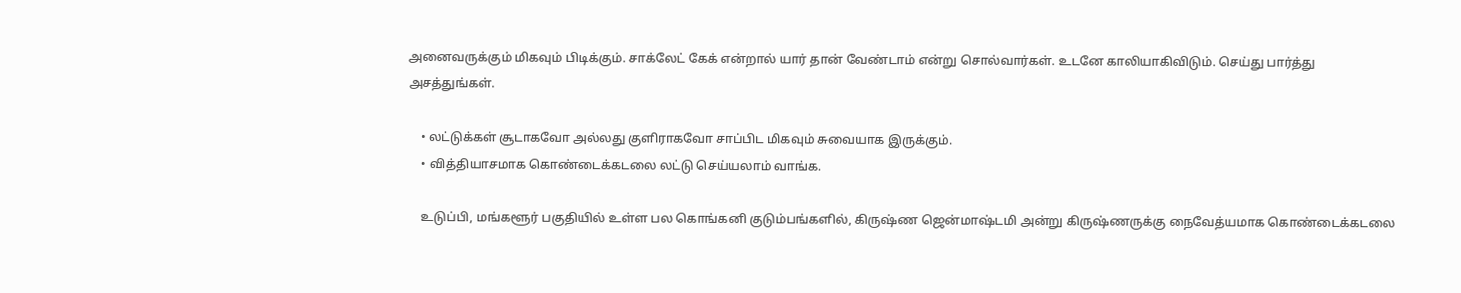அனைவருக்கும் மிகவும் பிடிக்கும். சாக்லேட் கேக் என்றால் யார் தான் வேண்டாம் என்று சொல்வார்கள். உடனே காலியாகிவிடும். செய்து பார்த்து அசத்துங்கள்.

    • லட்டுக்கள் சூடாகவோ அல்லது குளிராகவோ சாப்பிட மிகவும் சுவையாக இருக்கும்.
    • வித்தியாசமாக கொண்டைக்கடலை லட்டு செய்யலாம் வாங்க.

    உடுப்பி, மங்களூர் பகுதியில் உள்ள பல கொங்கனி குடும்பங்களில், கிருஷ்ண ஜென்மாஷ்டமி அன்று கிருஷ்ணருக்கு நைவேத்யமாக கொண்டைக்கடலை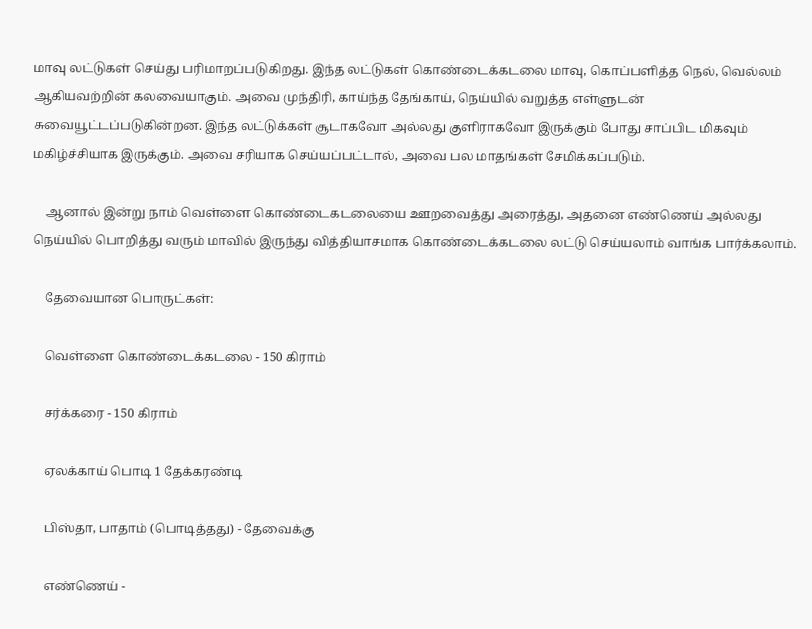மாவு லட்டுகள் செய்து பரிமாறப்படுகிறது. இந்த லட்டுகள் கொண்டைக்கடலை மாவு, கொப்பளித்த நெல், வெல்லம் ஆகியவற்றின் கலவையாகும். அவை முந்திரி, காய்ந்த தேங்காய், நெய்யில் வறுத்த எள்ளுடன் சுவையூட்டப்படுகின்றன. இந்த லட்டுக்கள் சூடாகவோ அல்லது குளிராகவோ இருக்கும் போது சாப்பிட மிகவும் மகிழ்ச்சியாக இருக்கும். அவை சரியாக செய்யப்பட்டால், அவை பல மாதங்கள் சேமிக்கப்படும்.

    ஆனால் இன்று நாம் வெள்ளை கொண்டைகடலையை ஊறவைத்து அரைத்து, அதனை எண்ணெய் அல்லது நெய்யில் பொறித்து வரும் மாவில் இருந்து வித்தியாசமாக கொண்டைக்கடலை லட்டு செய்யலாம் வாங்க பார்க்கலாம்.

    தேவையான பொருட்கள்:

    வெள்ளை கொண்டைக்கடலை - 150 கிராம்

    சர்க்கரை - 150 கிராம்

    ஏலக்காய் பொடி 1 தேக்கரண்டி

    பிஸ்தா, பாதாம் (பொடித்தது) - தேவைக்கு

    எண்ணெய் -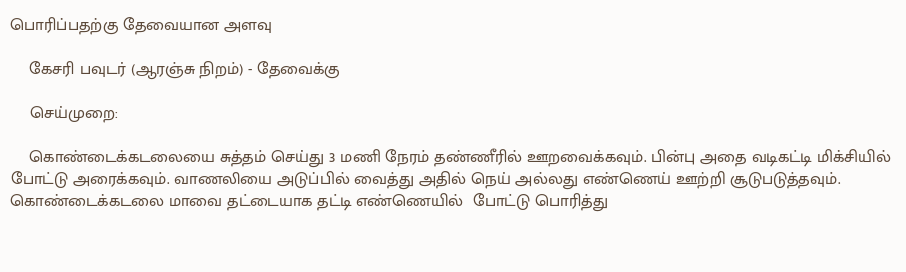பொரிப்பதற்கு தேவையான அளவு

    கேசரி பவுடர் (ஆரஞ்சு நிறம்) - தேவைக்கு

    செய்முறை:

    கொண்டைக்கடலையை சுத்தம் செய்து 3 மணி நேரம் தண்ணீரில் ஊறவைக்கவும். பின்பு அதை வடிகட்டி மிக்சியில் போட்டு அரைக்கவும். வாணலியை அடுப்பில் வைத்து அதில் நெய் அல்லது எண்ணெய் ஊற்றி சூடுபடுத்தவும். கொண்டைக்கடலை மாவை தட்டையாக தட்டி எண்ணெயில்  போட்டு பொரித்து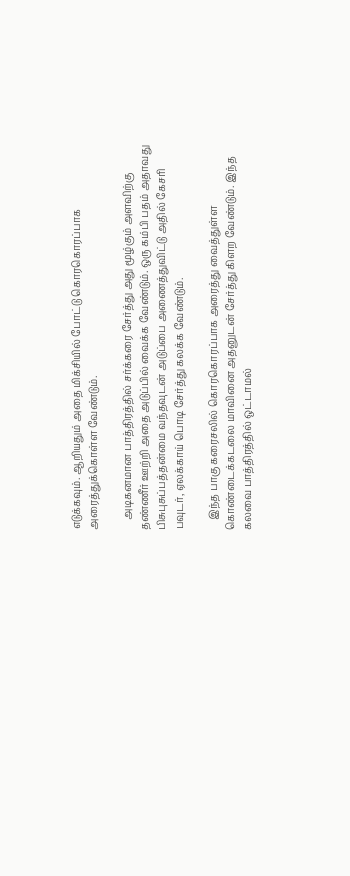எடுக்கவும். ஆறியதும் அதை மிக்சியில் போட்டு கொரகொரப்பாக அரைத்துக்கொள்ள வேண்டும்.

    அடிகனமான பாத்திரத்தில் சர்க்கரை சேர்த்து அது மூழ்கும் அளவிற்கு தண்ணீர் ஊற்றி அதை அடுப்பில் வைக்க வேண்டும். ஒரு கம்பி பதம் அதாவது பிசுபுசுப்பத்தன்மை வந்தவுடன் அடுப்பை அணைத்துவிட்டு அதில் கேசரி பவுடர், ஏலக்காய் பொடி சேர்த்து கலக்க வேண்டும்.

    இந்த பாகு கரைசலில் கொரகொரப்பாக அரைத்து வைத்துள்ள கொண்டைக்கடலை மாவினை அதனுடன் சேர்த்து கிளற வேண்டும். இந்த கலவை பாத்திரத்தில் ஒட்டாமல்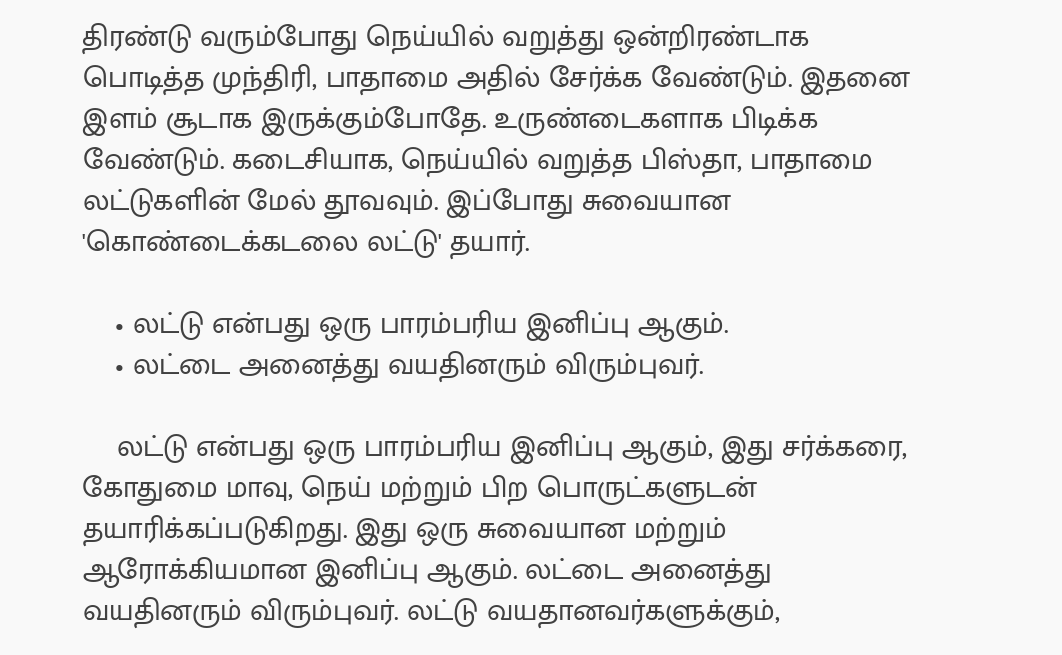திரண்டு வரும்போது நெய்யில் வறுத்து ஒன்றிரண்டாக பொடித்த முந்திரி, பாதாமை அதில் சேர்க்க வேண்டும். இதனை இளம் சூடாக இருக்கும்போதே. உருண்டைகளாக பிடிக்க வேண்டும். கடைசியாக, நெய்யில் வறுத்த பிஸ்தா, பாதாமை லட்டுகளின் மேல் தூவவும். இப்போது சுவையான 'கொண்டைக்கடலை லட்டு' தயார்.

    • லட்டு என்பது ஒரு பாரம்பரிய இனிப்பு ஆகும்.
    • லட்டை அனைத்து வயதினரும் விரும்புவர்.

    லட்டு என்பது ஒரு பாரம்பரிய இனிப்பு ஆகும், இது சர்க்கரை, கோதுமை மாவு, நெய் மற்றும் பிற பொருட்களுடன் தயாரிக்கப்படுகிறது. இது ஒரு சுவையான மற்றும் ஆரோக்கியமான இனிப்பு ஆகும். லட்டை அனைத்து வயதினரும் விரும்புவர். லட்டு வயதானவர்களுக்கும்,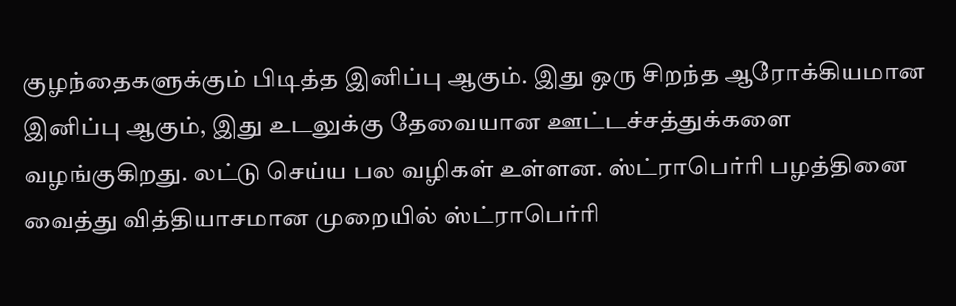குழந்தைகளுக்கும் பிடித்த இனிப்பு ஆகும். இது ஒரு சிறந்த ஆரோக்கியமான இனிப்பு ஆகும், இது உடலுக்கு தேவையான ஊட்டச்சத்துக்களை வழங்குகிறது. லட்டு செய்ய பல வழிகள் உள்ளன. ஸ்ட்ராபெர்ரி பழத்தினை வைத்து வித்தியாசமான முறையில் ஸ்ட்ராபெர்ரி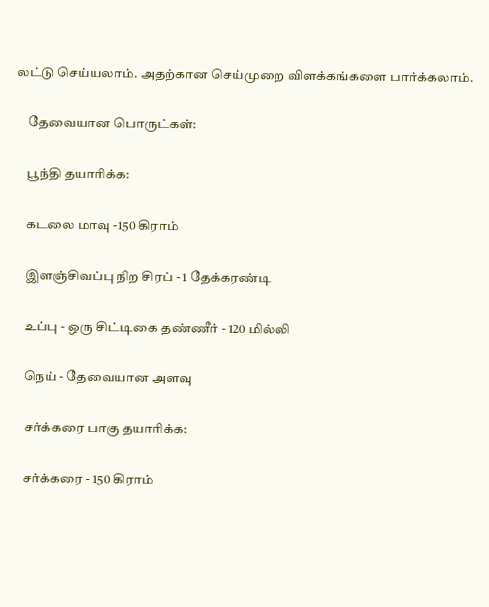லட்டு செய்யலாம். அதற்கான செய்முறை விளக்கங்களை பார்க்கலாம்.

    தேவையான பொருட்கள்:

    பூந்தி தயாரிக்க:

    கடலை மாவு -150 கிராம்

    இளஞ்சிவப்பு நிற சிரப் - 1 தேக்கரண்டி

    உப்பு - ஒரு சிட்டிகை தண்ணீர் - 120 மில்லி

    நெய் - தேவையான அளவு

    சர்க்கரை பாகு தயாரிக்க:

    சர்க்கரை - 150 கிராம்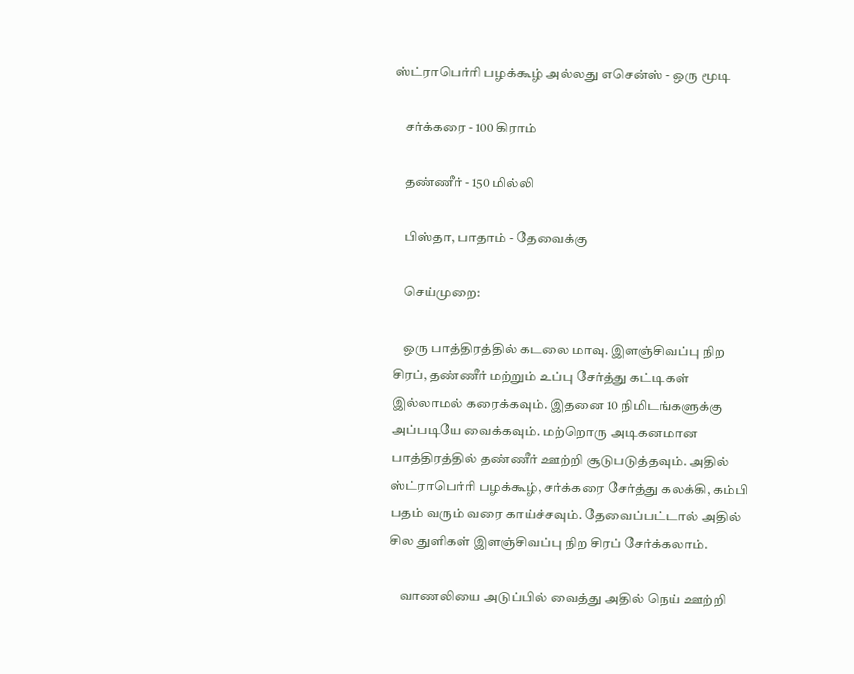ஸ்ட்ராபெர்ரி பழக்கூழ் அல்லது எசென்ஸ் - ஒரு மூடி

    சர்க்கரை - 100 கிராம்

    தண்ணீர் - 150 மில்லி

    பிஸ்தா, பாதாம் - தேவைக்கு

    செய்முறை:

    ஒரு பாத்திரத்தில் கடலை மாவு. இளஞ்சிவப்பு நிற சிரப், தண்ணீர் மற்றும் உப்பு சேர்த்து கட்டிகள் இல்லாமல் கரைக்கவும். இதனை 10 நிமிடங்களுக்கு அப்படியே வைக்கவும். மற்றொரு அடிகனமான பாத்திரத்தில் தண்ணீர் ஊற்றி சூடுபடுத்தவும். அதில் ஸ்ட்ராபெர்ரி பழக்கூழ், சர்க்கரை சேர்த்து கலக்கி, கம்பி பதம் வரும் வரை காய்ச்சவும். தேவைப்பட்டால் அதில் சில துளிகள் இளஞ்சிவப்பு நிற சிரப் சேர்க்கலாம்.

    வாணலியை அடுப்பில் வைத்து அதில் நெய் ஊற்றி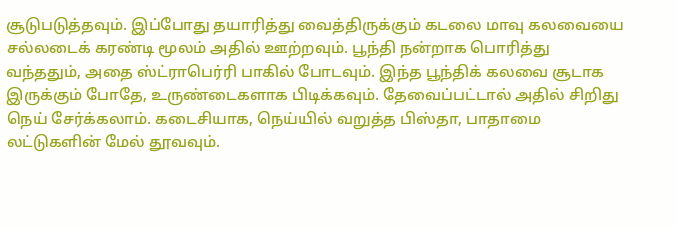சூடுபடுத்தவும். இப்போது தயாரித்து வைத்திருக்கும் கடலை மாவு கலவையை சல்லடைக் கரண்டி மூலம் அதில் ஊற்றவும். பூந்தி நன்றாக பொரித்து வந்ததும், அதை ஸ்ட்ராபெர்ரி பாகில் போடவும். இந்த பூந்திக் கலவை சூடாக இருக்கும் போதே, உருண்டைகளாக பிடிக்கவும். தேவைப்பட்டால் அதில் சிறிது நெய் சேர்க்கலாம். கடைசியாக, நெய்யில் வறுத்த பிஸ்தா, பாதாமை லட்டுகளின் மேல் தூவவும்.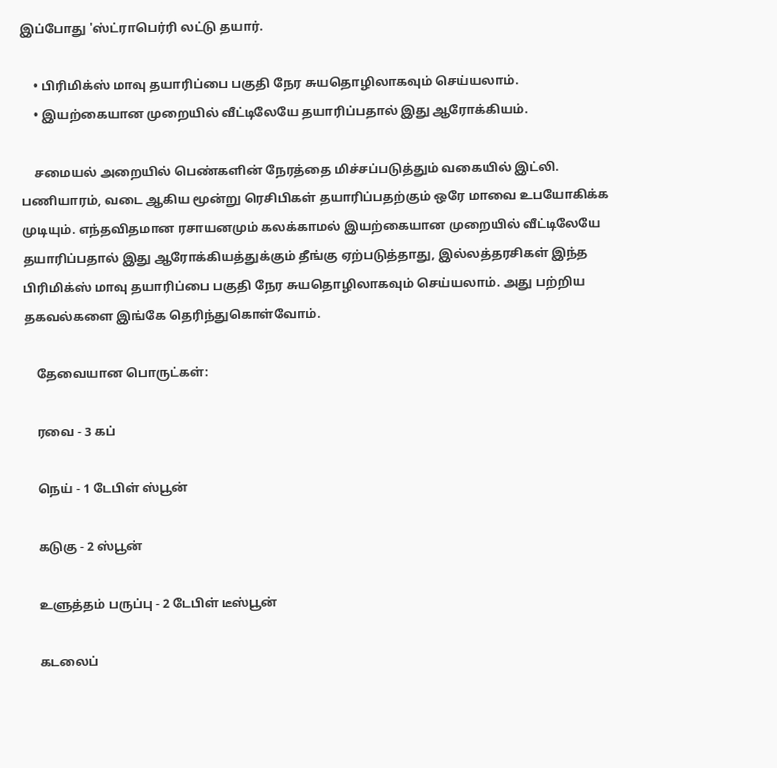இப்போது 'ஸ்ட்ராபெர்ரி லட்டு தயார்.

    • பிரிமிக்ஸ் மாவு தயாரிப்பை பகுதி நேர சுயதொழிலாகவும் செய்யலாம்.
    • இயற்கையான முறையில் வீட்டிலேயே தயாரிப்பதால் இது ஆரோக்கியம்.

    சமையல் அறையில் பெண்களின் நேரத்தை மிச்சப்படுத்தும் வகையில் இட்லி. பணியாரம், வடை ஆகிய மூன்று ரெசிபிகள் தயாரிப்பதற்கும் ஒரே மாவை உபயோகிக்க முடியும். எந்தவிதமான ரசாயனமும் கலக்காமல் இயற்கையான முறையில் வீட்டிலேயே தயாரிப்பதால் இது ஆரோக்கியத்துக்கும் தீங்கு ஏற்படுத்தாது, இல்லத்தரசிகள் இந்த பிரிமிக்ஸ் மாவு தயாரிப்பை பகுதி நேர சுயதொழிலாகவும் செய்யலாம். அது பற்றிய தகவல்களை இங்கே தெரிந்துகொள்வோம்.

    தேவையான பொருட்கள்:

    ரவை - 3 கப்

    நெய் - 1 டேபிள் ஸ்பூன்

    கடுகு - 2 ஸ்பூன்

    உளுத்தம் பருப்பு - 2 டேபிள் டீஸ்பூன்

    கடலைப்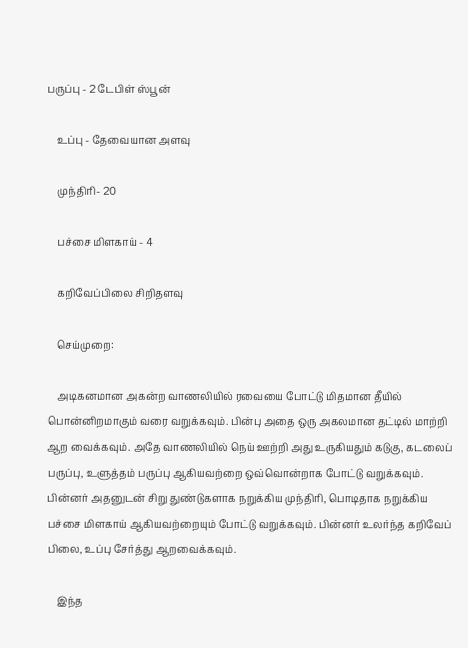பருப்பு - 2 டேபிள் ஸ்பூன்

    உப்பு - தேவையான அளவு

    முந்திரி- 20

    பச்சை மிளகாய் - 4

    கறிவேப்பிலை சிறிதளவு

    செய்முறை:

    அடிகனமான அகன்ற வாணலியில் ரவையை போட்டு மிதமான தீயில் பொன்னிறமாகும் வரை வறுக்கவும். பின்பு அதை ஒரு அகலமான தட்டில் மாற்றி ஆற வைக்கவும். அதே வாணலியில் நெய் ஊற்றி அது உருகியதும் கடுகு, கடலைப் பருப்பு, உளுத்தம் பருப்பு ஆகியவற்றை ஒவ்வொன்றாக போட்டு வறுக்கவும். பின்னர் அதனுடன் சிறு துண்டுகளாக நறுக்கிய முந்திரி, பொடிதாக நறுக்கிய பச்சை மிளகாய் ஆகியவற்றையும் போட்டு வறுக்கவும். பின்னர் உலர்ந்த கறிவேப் பிலை, உப்பு சேர்த்து ஆறவைக்கவும்.

    இந்த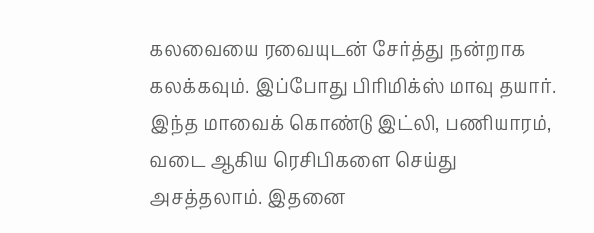கலவையை ரவையுடன் சேர்த்து நன்றாக கலக்கவும். இப்போது பிரிமிக்ஸ் மாவு தயார். இந்த மாவைக் கொண்டு இட்லி, பணியாரம், வடை ஆகிய ரெசிபிகளை செய்து அசத்தலாம். இதனை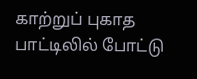காற்றுப் புகாத பாட்டிலில் போட்டு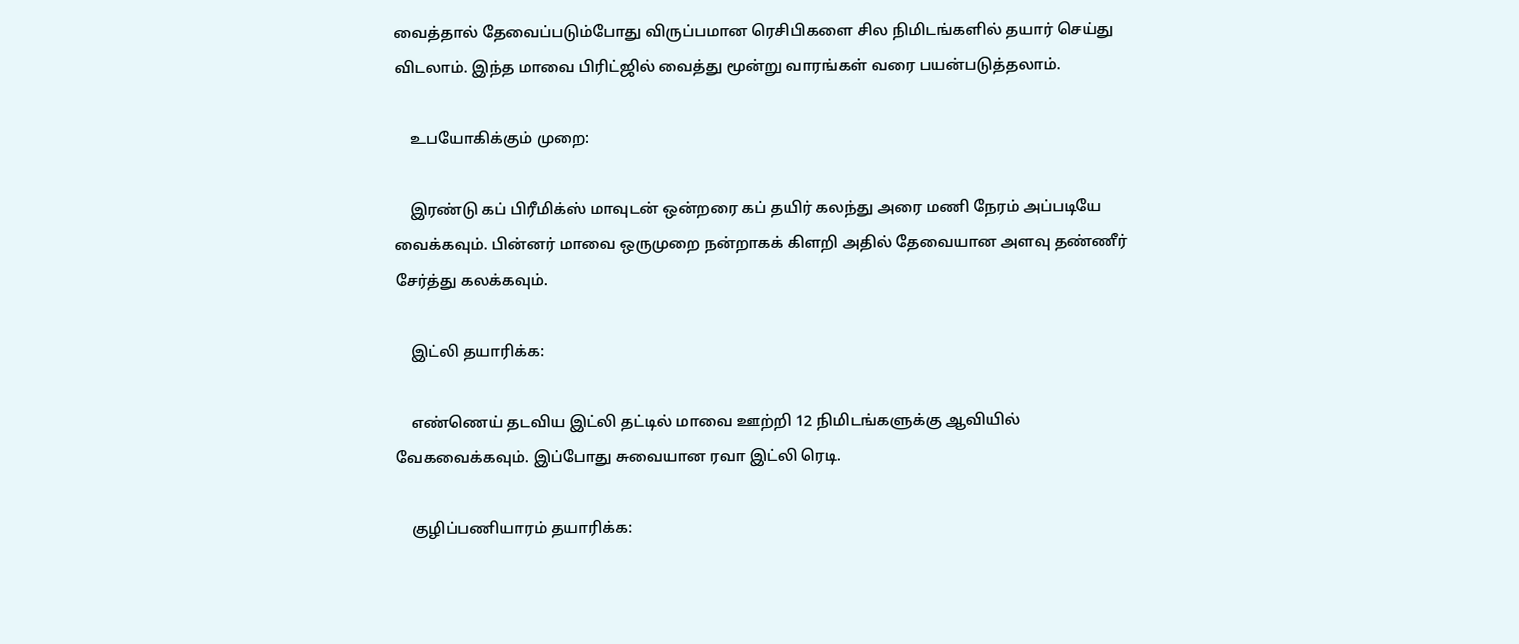வைத்தால் தேவைப்படும்போது விருப்பமான ரெசிபிகளை சில நிமிடங்களில் தயார் செய்து விடலாம். இந்த மாவை பிரிட்ஜில் வைத்து மூன்று வாரங்கள் வரை பயன்படுத்தலாம்.

    உபயோகிக்கும் முறை:

    இரண்டு கப் பிரீமிக்ஸ் மாவுடன் ஒன்றரை கப் தயிர் கலந்து அரை மணி நேரம் அப்படியே வைக்கவும். பின்னர் மாவை ஒருமுறை நன்றாகக் கிளறி அதில் தேவையான அளவு தண்ணீர் சேர்த்து கலக்கவும்.

    இட்லி தயாரிக்க:

    எண்ணெய் தடவிய இட்லி தட்டில் மாவை ஊற்றி 12 நிமிடங்களுக்கு ஆவியில் வேகவைக்கவும். இப்போது சுவையான ரவா இட்லி ரெடி.

    குழிப்பணியாரம் தயாரிக்க: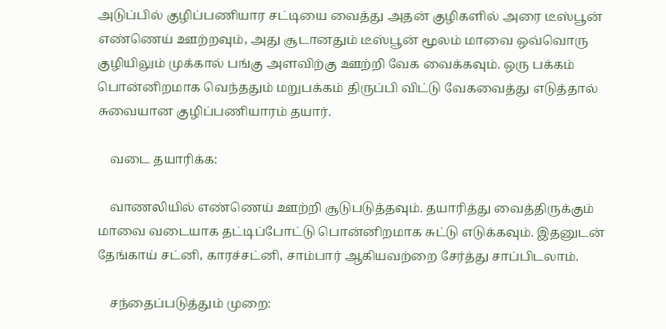அடுப்பில் குழிப்பணியார சட்டியை வைத்து அதன் குழிகளில் அரை டீஸ்பூன் எண்ணெய் ஊற்றவும், அது சூடானதும் டீஸ்பூன் மூலம் மாவை ஒவ்வொரு குழியிலும் முக்கால் பங்கு அளவிற்கு ஊற்றி வேக வைக்கவும். ஒரு பக்கம் பொன்னிறமாக வெந்ததும் மறுபக்கம் திருப்பி விட்டு வேகவைத்து எடுத்தால் சுவையான குழிப்பணியாரம் தயார்.

    வடை தயாரிக்க:

    வாணலியில் எண்ணெய் ஊற்றி சூடுபடுத்தவும். தயாரித்து வைத்திருக்கும் மாவை வடையாக தட்டிப்போட்டு பொன்னிறமாக சுட்டு எடுக்கவும். இதனுடன் தேங்காய் சட்னி, காரச்சட்னி, சாம்பார் ஆகியவற்றை சேர்த்து சாப்பிடலாம்.

    சந்தைப்படுத்தும் முறை: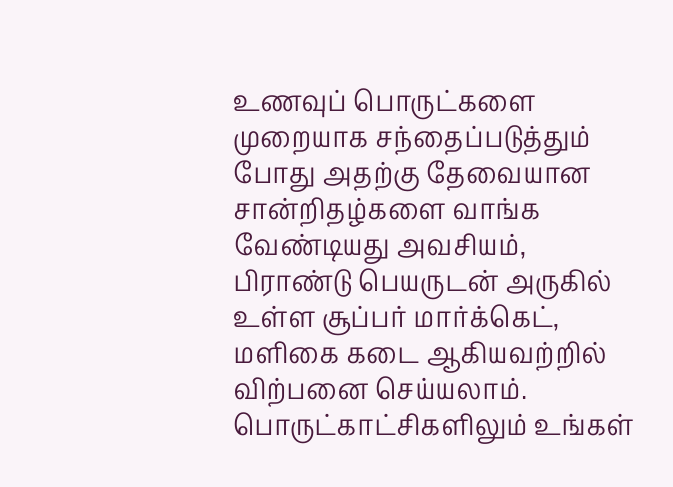உணவுப் பொருட்களை முறையாக சந்தைப்படுத்தும் போது அதற்கு தேவையான சான்றிதழ்களை வாங்க வேண்டியது அவசியம், பிராண்டு பெயருடன் அருகில் உள்ள சூப்பர் மார்க்கெட், மளிகை கடை ஆகியவற்றில் விற்பனை செய்யலாம். பொருட்காட்சிகளிலும் உங்கள்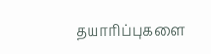தயாரிப்புகளை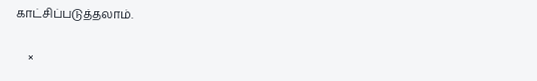காட்சிப்படுத்தலாம்.

    ×